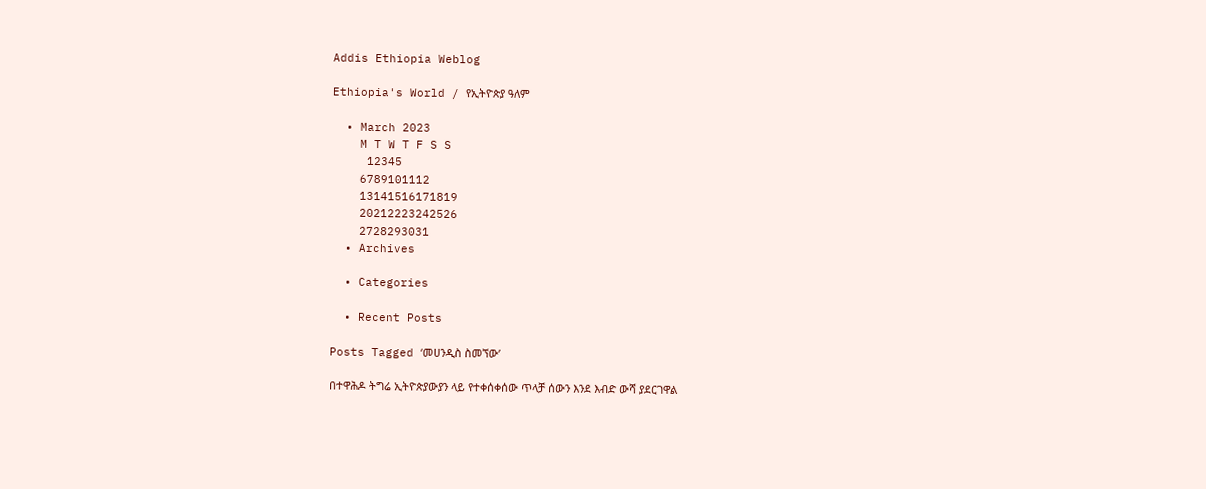Addis Ethiopia Weblog

Ethiopia's World / የኢትዮጵያ ዓለም

  • March 2023
    M T W T F S S
     12345
    6789101112
    13141516171819
    20212223242526
    2728293031
  • Archives

  • Categories

  • Recent Posts

Posts Tagged ‘መሀንዲስ ስመኘው’

በተዋሕዶ ትግሬ ኢትዮጵያውያን ላይ የተቀሰቀሰው ጥላቻ ሰውን እንደ እብድ ውሻ ያደርገዋል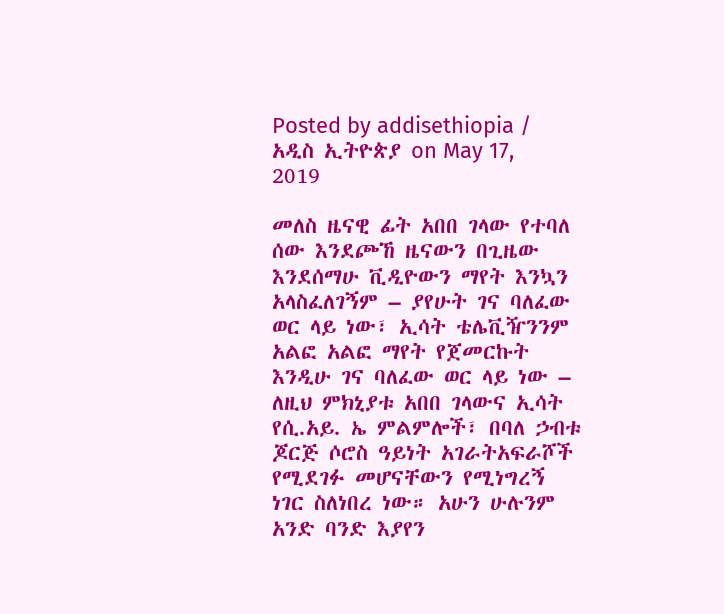Posted by addisethiopia / አዲስ ኢትዮጵያ on May 17, 2019

መለስ ዜናዊ ፊት አበበ ገላው የተባለ ሰው እንደጮኸ ዜናውን በጊዜው እንደሰማሁ ቪዲዮውን ማየት እንኳን አላስፈለገኝም – ያየሁት ገና ባለፈው ወር ላይ ነው፣ ኢሳት ቴሌቪዥንንም አልፎ አልፎ ማየት የጀመርኩት እንዲሁ ገና ባለፈው ወር ላይ ነው – ለዚህ ምክኒያቱ አበበ ገላውና ኢሳት የሲ.አይ. ኤ ምልምሎች፣ በባለ ኃብቱ ጆርጅ ሶሮስ ዓይነት አገራትአፍራሾች የሚደገፉ መሆናቸውን የሚነግረኝ ነገር ስለነበረ ነው። አሁን ሁሉንም አንድ ባንድ እያየን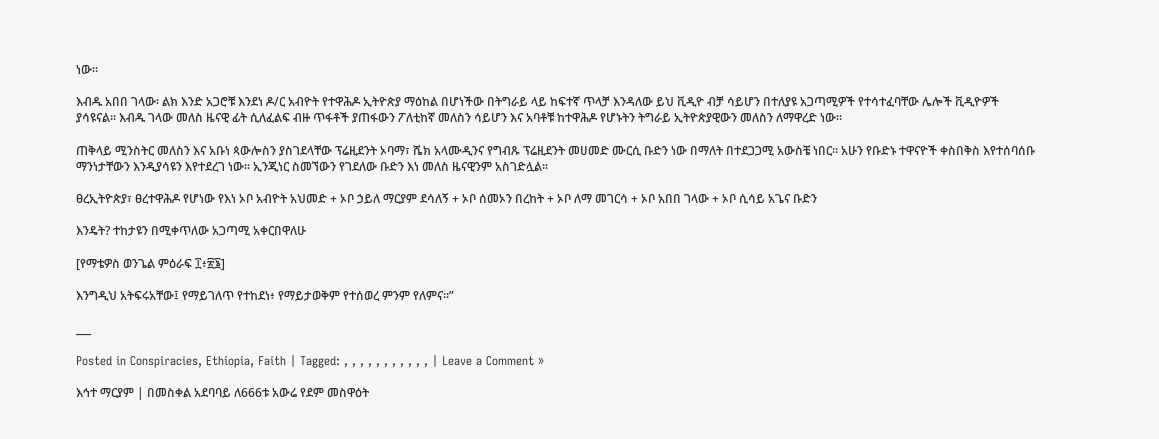ነው።

እብዱ አበበ ገላው፡ ልክ እንድ አጋሮቹ እንደነ ዶ/ር አብዮት የተዋሕዶ ኢትዮጵያ ማዕከል በሆነችው በትግራይ ላይ ከፍተኛ ጥላቻ እንዳለው ይህ ቪዲዮ ብቻ ሳይሆን በተለያዩ አጋጣሚዎች የተሳተፈባቸው ሌሎች ቪዲዮዎች ያሳዩናል። እብዱ ገላው መለስ ዜናዊ ፊት ሲለፈልፍ ብዙ ጥፋቶች ያጠፋውን ፖለቲከኛ መለስን ሳይሆን እና አባቶቹ ከተዋሕዶ የሆኑትን ትግራይ ኢትዮጵያዊውን መለስን ለማዋረድ ነው።

ጠቅላይ ሚንስትር መለስን እና አቡነ ጳውሎስን ያስገደላቸው ፕሬዚደንት ኦባማ፣ ሼክ አላሙዲንና የግብጹ ፕሬዚደንት መሀመድ ሙርሲ ቡድን ነው በማለት በተደጋጋሚ አውስቼ ነበር። አሁን የቡድኑ ተዋናዮች ቀስበቅስ እየተሰባሰቡ ማንነታቸውን እንዲያሳዩን እየተደረገ ነው። ኢንጂነር ስመኘውን የገደለው ቡድን እነ መለስ ዜናዊንም አስገድሏል።

ፀረኢትዮጵያ፣ ፀረተዋሕዶ የሆነው የእነ ኦቦ አብዮት አህመድ + ኦቦ ኃይለ ማርያም ደሳለኝ + ኦቦ ሰመኦን በረከት + ኦቦ ለማ መገርሳ + ኦቦ አበበ ገላው + ኦቦ ሲሳይ አጌና ቡድን

እንዴት? ተከታዩን በሚቀጥለው አጋጣሚ አቀርበዋለሁ

[የማቴዎስ ወንጌል ምዕራፍ ፲፥፳፮]

እንግዲህ አትፍሩአቸው፤ የማይገለጥ የተከደነ፥ የማይታወቅም የተሰወረ ምንም የለምና።”

___

Posted in Conspiracies, Ethiopia, Faith | Tagged: , , , , , , , , , , , | Leave a Comment »

እኅተ ማርያም | በመስቀል አደባባይ ለ666ቱ አውሬ የደም መስዋዕት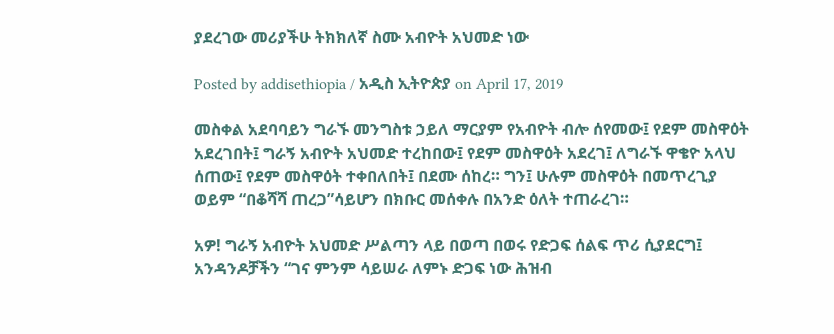ያደረገው መሪያችሁ ትክክለኛ ስሙ አብዮት አህመድ ነው

Posted by addisethiopia / አዲስ ኢትዮጵያ on April 17, 2019

መስቀል አደባባይን ግራኙ መንግስቱ ኃይለ ማርያም የአብዮት ብሎ ሰየመው፤ የደም መስዋዕት አደረገበት፤ ግራኝ አብዮት አህመድ ተረከበው፤ የደም መስዋዕት አደረገ፤ ለግራኙ ዋቄዮ አላህ ሰጠው፤ የደም መስዋዕት ተቀበለበት፤ በደሙ ሰከረ። ግን፤ ሁሉም መስዋዕት በመጥረጊያ ወይም “በቆሻሻ ጠረጋ”ሳይሆን በክቡር መሰቀሉ በአንድ ዕለት ተጠራረገ።

አዎ! ግራኝ አብዮት አህመድ ሥልጣን ላይ በወጣ በወሩ የድጋፍ ሰልፍ ጥሪ ሲያደርግ፤ አንዳንዶቻችን “ገና ምንም ሳይሠራ ለምኑ ድጋፍ ነው ሕዝብ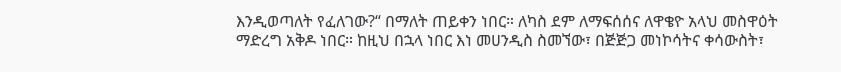እንዲወጣለት የፈለገው?“ በማለት ጠይቀን ነበር። ለካስ ደም ለማፍሰሰና ለዋቄዮ አላህ መስዋዕት ማድረግ አቅዶ ነበር። ከዚህ በኋላ ነበር እነ መሀንዲስ ስመኘው፣ በጅጅጋ መነኮሳትና ቀሳውስት፣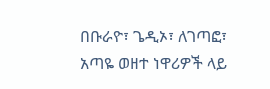በቡራዮ፣ ጌዲኦ፣ ለገጣፎ፣ አጣዬ ወዘተ ነዋሪዎች ላይ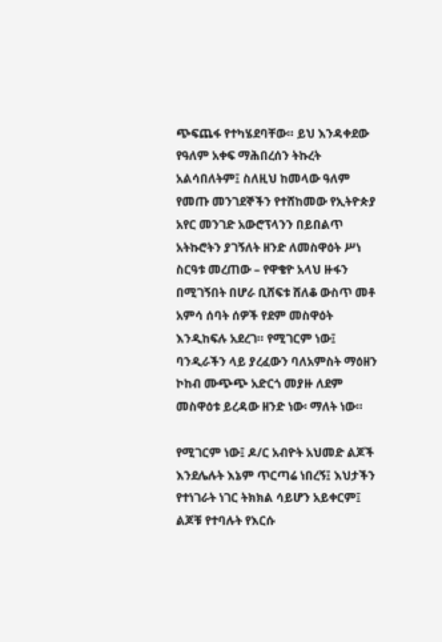ጭፍጨፋ የተካሄደባቸው። ይህ እንዳቀደው የዓለም አቀፍ ማሕበረሰን ትኩረት አልሳበለትም፤ ስለዚህ ከመላው ዓለም የመጡ መንገደኞችን የተሸከመው የኢትዮጵያ አየር መንገድ አውሮፕላንን በይበልጥ አትኩሮትን ያገኝለት ዘንድ ለመስዋዕት ሥነ ስርዓቱ መረጠው – የዋቄዮ አላህ ዙፋን በሚገኝበት በሆራ ቢሸፍቱ ሸለቆ ውስጥ መቶ አምሳ ሰባት ሰዎች የደም መስዋዕት እንዲከፍሉ አደረገ። የሚገርም ነው፤ ባንዲራችን ላይ ያረፈውን ባለአምስት ማዕዘን ኮከብ ሙጭጭ አድርጎ መያዙ ለደም መስዋዕቱ ይረዳው ዘንድ ነው፡ ማለት ነው።

የሚገርም ነው፤ ዶ/ር አብዮት አህመድ ልጆች እንደሌሉት እኔም ጥርጣሬ ነበረኝ፤ እህታችን የተነገራት ነገር ትክክል ሳይሆን አይቀርም፤ ልጆቹ የተባሉት የእርሱ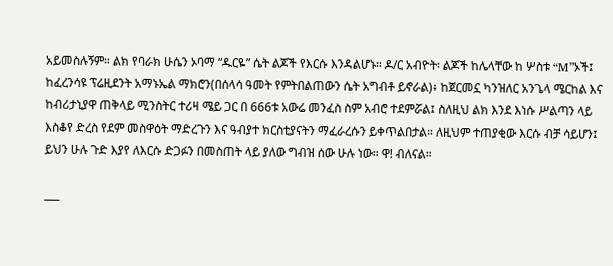አይመስሉኝም። ልክ የባራክ ሁሴን ኦባማ “ዱርዬ” ሴት ልጆች የእርሱ እንዳልሆኑ። ዶ/ር አብዮት፡ ልጆች ከሌላቸው ከ ሦስቱ “M”ኦች፤ ከፈረንሳዩ ፕሬዚደንት አማኑኤል ማክሮን(በሰላሳ ዓመት የምትበልጠውን ሴት አግብቶ ይኖራል)፥ ከጀርመኗ ካንዝለር አንጌላ ሜርከል እና ከብሪታኒያዋ ጠቅላይ ሚንስትር ተሪዛ ሜይ ጋር በ 666ቱ አውሬ መንፈስ ስም አብሮ ተደምሯል፤ ስለዚህ ልክ እንደ እነሱ ሥልጣን ላይ እስቆየ ድረስ የደም መስዋዕት ማድረጉን እና ዓብያተ ክርስቲያናትን ማፈራረሱን ይቀጥልበታል። ለዚህም ተጠያቂው እርሱ ብቻ ሳይሆን፤ ይህን ሁሉ ጉድ እያየ ለእርሱ ድጋፉን በመስጠት ላይ ያለው ግብዝ ሰው ሁሉ ነው። ዋ! ብለናል።

___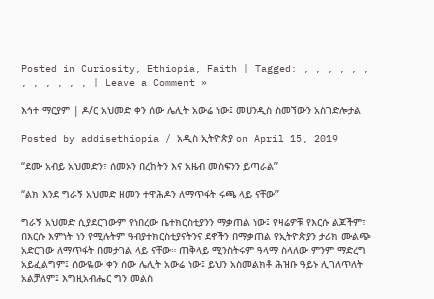Posted in Curiosity, Ethiopia, Faith | Tagged: , , , , , , , , , , , , | Leave a Comment »

እኅተ ማርያም | ዶ/ር አህመድ ቀን ሰው ሌሊት አውሬ ነው፤ መሀንዲስ ስመኘውን አስገድሎታል

Posted by addisethiopia / አዲስ ኢትዮጵያ on April 15, 2019

“ደሙ አብይ አህመድን፣ ሰመኦን በረከትን እና አዜብ መስፍንን ይጣራል”

“ልክ እንደ ግራኝ አህመድ ዘመን ተዋሕዶን ለማጥፋት ሩጫ ላይ ናቸው”

ግራኝ አህመድ ሲያደርገውም የነበረው ቤተክርስቲያንን ማቃጠል ነው፤ የዛሬዎቹ የእርሱ ልጆችም፣ በእርሱ እምነት ነን የሚሉትም ዓብያተክርስቲያናትንና ደኖችን በማቃጠል የኢትዮጵያን ታሪክ ሙልጭ አድርገው ለማጥፋት በመታገል ላይ ናቸው። ጠቅላይ ሚንስትሩም ዓላማ ስላለው ምንም ማድረግ አይፈልግም፤ ሰውዬው ቀን ሰው ሌሊት አውሬ ነው፤ ይህን አስመልክቶ ሕዝቡ ዓይኑ ሊገለጥለት አልቻለም፤ እግዚአብሔር ግን መልስ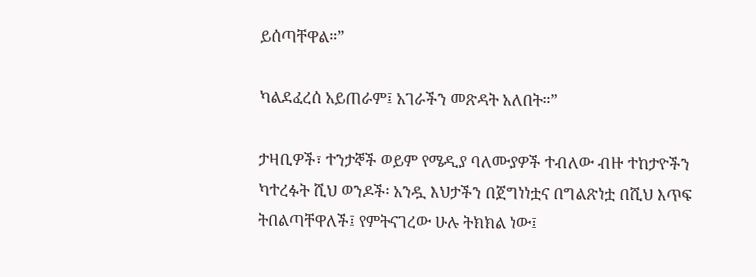ይሰጣቸዋል።”

ካልደፈረሰ አይጠራም፤ አገራችን መጽዳት አለበት።”

ታዛቢዎች፣ ተንታኞች ወይም የሜዲያ ባለሙያዎች ተብለው ብዙ ተከታዮችን ካተረፉት ሺህ ወንዶች፡ አንዷ እህታችን በጀግነነቷና በግልጽነቷ በሺህ እጥፍ ትበልጣቸዋለች፤ የምትናገረው ሁሉ ትክክል ነው፤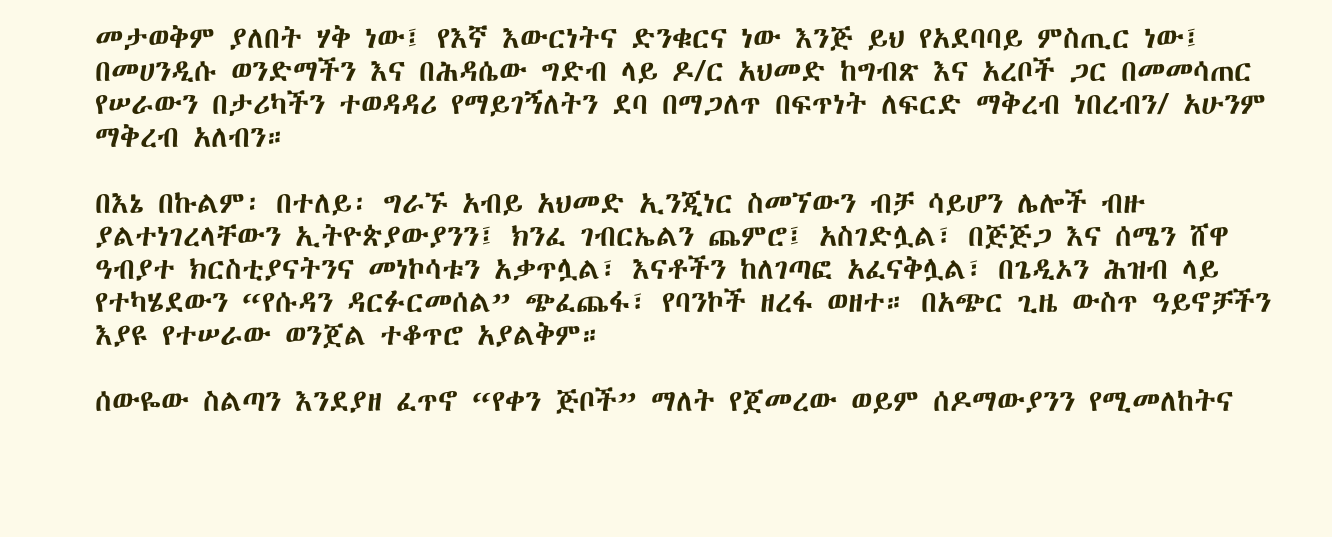መታወቅም ያለበት ሃቅ ነው፤ የእኛ እውርነትና ድንቁርና ነው እንጅ ይህ የአደባባይ ምስጢር ነው፤ በመሀንዲሱ ወንድማችን እና በሕዳሴው ግድብ ላይ ዶ/ር አህመድ ከግብጽ እና አረቦች ጋር በመመሳጠር የሠራውን በታሪካችን ተወዳዳሪ የማይገኝለትን ደባ በማጋለጥ በፍጥነት ለፍርድ ማቅረብ ነበረብን/ አሁንም ማቅረብ አለብን።

በእኔ በኩልም፡ በተለይ፡ ግራኙ አብይ አህመድ ኢንጂነር ስመኘውን ብቻ ሳይሆን ሌሎች ብዙ ያልተነገረላቸውን ኢትዮጵያውያንን፤ ክንፈ ገብርኤልን ጨምሮ፤ አስገድሏል፣ በጅጅጋ እና ሰሜን ሸዋ ዓብያተ ክርስቲያናትንና መነኮሳቱን አቃጥሏል፣ እናቶችን ከለገጣፎ አፈናቅሏል፣ በጌዲኦን ሕዝብ ላይ የተካሄደውን “የሱዳን ዳርፉርመሰል” ጭፈጨፋ፣ የባንኮች ዘረፋ ወዘተ። በአጭር ጊዜ ውስጥ ዓይኖቻችን እያዩ የተሠራው ወንጀል ተቆጥሮ አያልቅም።

ሰውዬው ስልጣን እንደያዘ ፈጥኖ “የቀን ጅቦች” ማለት የጀመረው ወይም ሰዶማውያንን የሚመለከትና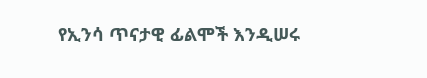የኢንሳ ጥናታዊ ፊልሞች እንዲሠሩ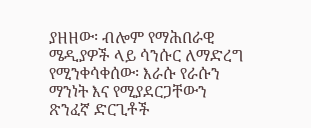ያዘዘው፡ ብሎም የማሕበራዊ ሜዲያዎች ላይ ሳንሱር ለማድረግ የሚንቀሳቀሰው፡ እራሱ የራሱን ማንነት እና የሚያደርጋቸውን ጽንፈኛ ድርጊቶች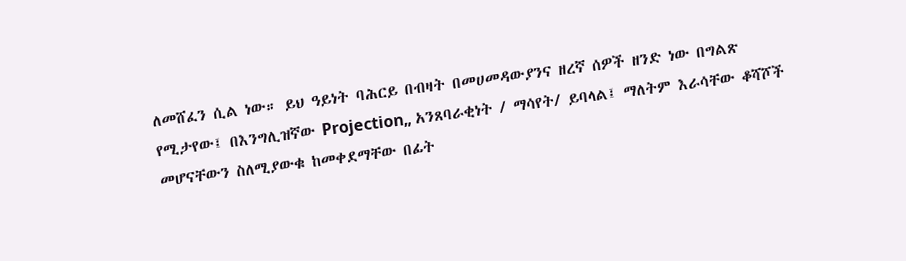ለመሸፈን ሲል ነው። ይህ ዓይነት ባሕርይ በብዛት በመሀመዳውያንና ዘረኛ ሰዎች ዘንድ ነው በግልጽ የሚታየው፤ በእንግሊዝኛው Projection„ አንጸባራቂነት / ማሳየት/ ይባላል፤ ማለትም እራሳቸው ቆሻሾች መሆናቸውን ስለሚያውቁ ከመቀደማቸው በፊት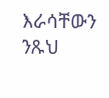እራሳቸውን ንጹህ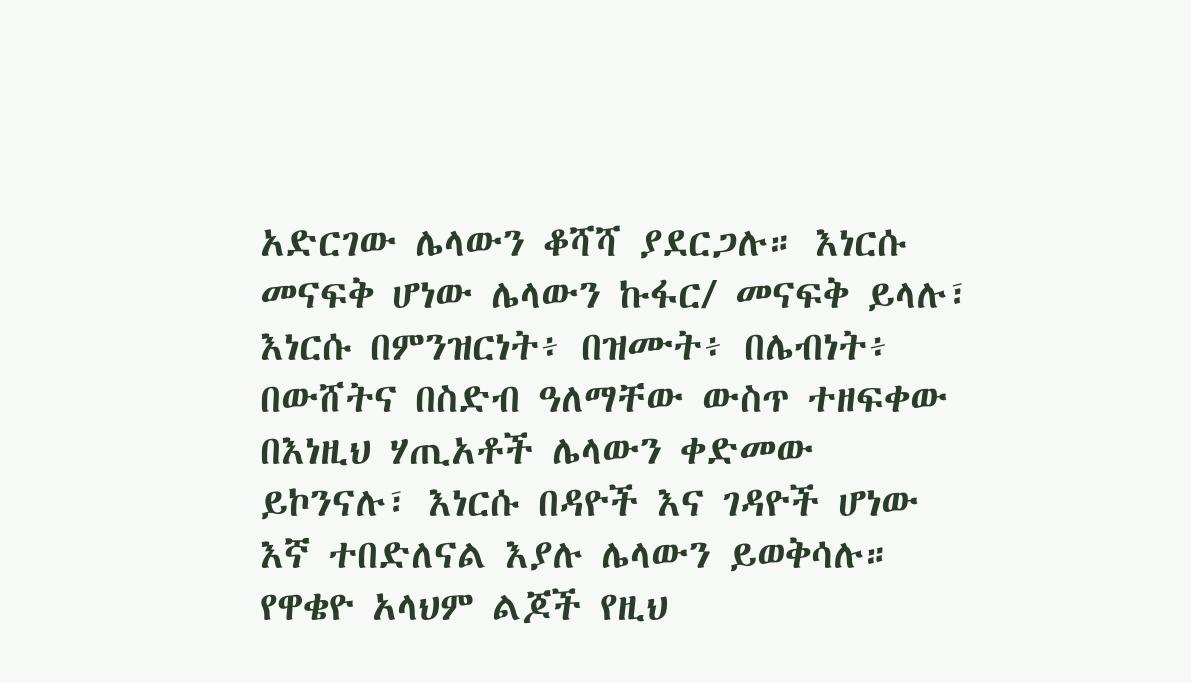አድርገው ሌላውን ቆሻሻ ያደርጋሉ። እነርሱ መናፍቅ ሆነው ሌላውን ኩፋር/ መናፍቅ ይላሉ፣ እነርሱ በምንዝርነት፥ በዝሙት፥ በሌብነት፥ በውሸትና በስድብ ዓለማቸው ውስጥ ተዘፍቀው በእነዚህ ሃጢአቶች ሌላውን ቀድመው ይኮንናሉ፣ እነርሱ በዳዮች እና ገዳዮች ሆነው እኛ ተበድለናል እያሉ ሌላውን ይወቅሳሉ። የዋቄዮ አላህም ልጆች የዚህ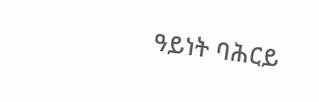ዓይነት ባሕርይ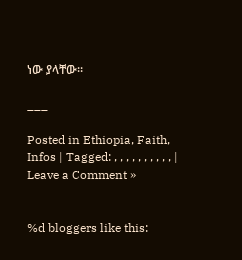ነው ያላቸው።

___

Posted in Ethiopia, Faith, Infos | Tagged: , , , , , , , , , , | Leave a Comment »


%d bloggers like this: